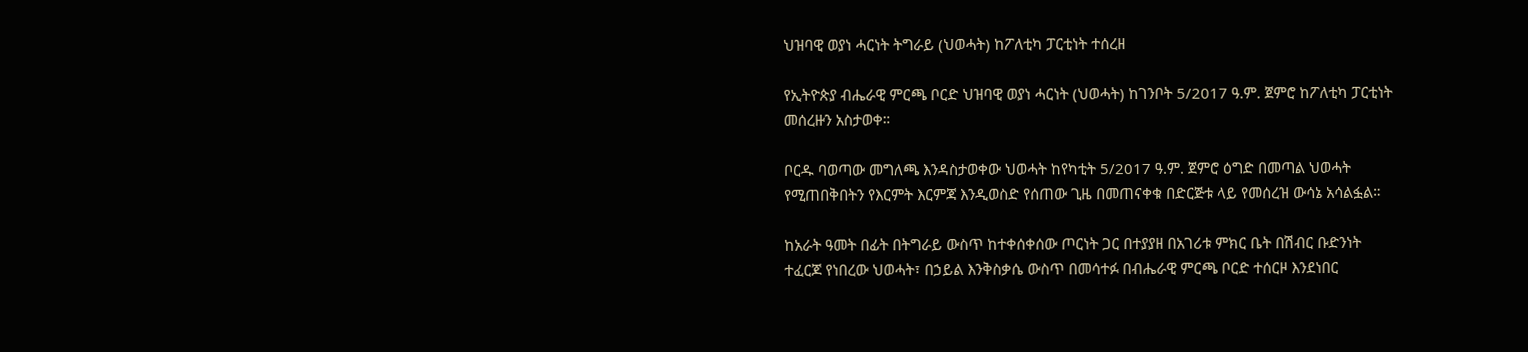ህዝባዊ ወያነ ሓርነት ትግራይ (ህወሓት) ከፖለቲካ ፓርቲነት ተሰረዘ

የኢትዮጵያ ብሔራዊ ምርጫ ቦርድ ህዝባዊ ወያነ ሓርነት (ህወሓት) ከገንቦት 5/2017 ዓ.ም. ጀምሮ ከፖለቲካ ፓርቲነት መሰረዙን አስታወቀ።

ቦርዱ ባወጣው መግለጫ እንዳስታወቀው ህወሓት ከየካቲት 5/2017 ዓ.ም. ጀምሮ ዕግድ በመጣል ህወሓት የሚጠበቅበትን የእርምት እርምጃ እንዲወስድ የሰጠው ጊዜ በመጠናቀቁ በድርጅቱ ላይ የመሰረዝ ውሳኔ አሳልፏል።

ከአራት ዓመት በፊት በትግራይ ውስጥ ከተቀሰቀሰው ጦርነት ጋር በተያያዘ በአገሪቱ ምክር ቤት በሽብር ቡድንነት ተፈርጆ የነበረው ህወሓት፣ በኃይል እንቅስቃሴ ውስጥ በመሳተፉ በብሔራዊ ምርጫ ቦርድ ተሰርዞ እንደነበር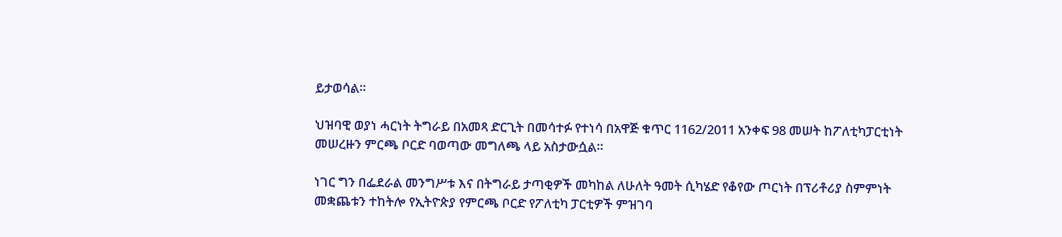ይታወሳል።

ህዝባዊ ወያነ ሓርነት ትግራይ በአመጻ ድርጊት በመሳተፉ የተነሳ በአዋጅ ቁጥር 1162/2011 አንቀፍ 98 መሠት ከፖለቲካፓርቲነት መሠረዙን ምርጫ ቦርድ ባወጣው መግለጫ ላይ አስታውሷል።

ነገር ግን በፌደራል መንግሥቱ እና በትግራይ ታጣቂዎች መካከል ለሁለት ዓመት ሲካሄድ የቆየው ጦርነት በፕሪቶሪያ ስምምነት መቋጨቱን ተከትሎ የኢትዮጵያ የምርጫ ቦርድ የፖለቲካ ፓርቲዎች ምዝገባ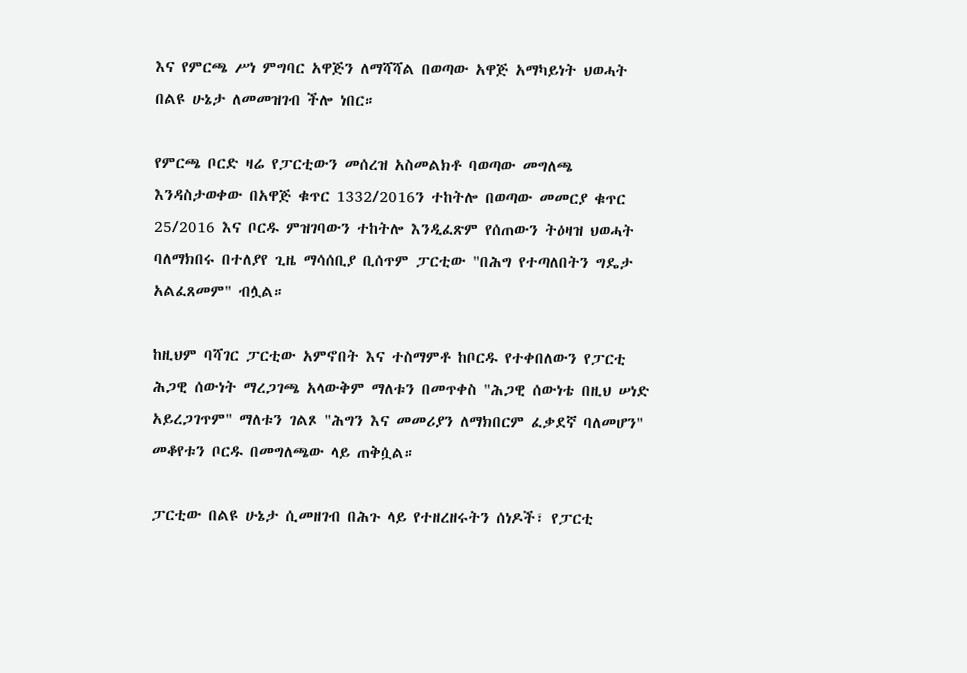እና የምርጫ ሥነ ምግባር አዋጅን ለማሻሻል በወጣው አዋጅ አማካይነት ህወሓት በልዩ ሁኔታ ለመመዝገብ ችሎ ነበር።

የምርጫ ቦርድ ዛሬ የፓርቲውን መሰረዝ አስመልክቶ ባወጣው መግለጫ እንዳስታወቀው በአዋጅ ቁጥር 1332/2016ን ተከትሎ በወጣው መመርያ ቁጥር 25/2016 እና ቦርዱ ምዝገባውን ተከትሎ እንዲፈጽም የሰጠውን ትዕዛዝ ህወሓት ባለማክበሩ በተለያየ ጊዜ ማሳሰቢያ ቢሰጥም ፓርቲው "በሕግ የተጣለበትን ግዴታ አልፈጸመም" ብሏል።

ከዚህም ባሻገር ፓርቲው አምኖበት እና ተስማምቶ ከቦርዱ የተቀበለውን የፓርቲ ሕጋዊ ሰውነት ማረጋገጫ አላውቅም ማለቱን በመጥቀስ "ሕጋዊ ሰውነቴ በዚህ ሠነድ አይረጋገጥም" ማለቱን ገልጾ "ሕግን እና መመሪያን ለማክበርም ፈቃደኛ ባለመሆን" መቆየቱን ቦርዱ በመግለጫው ላይ ጠቅሷል።

ፓርቲው በልዩ ሁኔታ ሲመዘገብ በሕጉ ላይ የተዘረዘሩትን ሰነዶች፣ የፓርቲ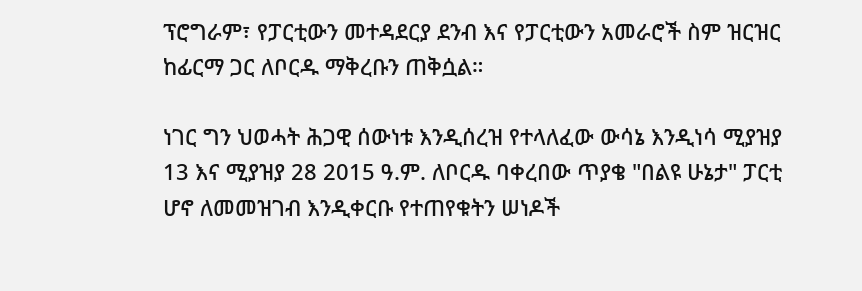ፕሮግራም፣ የፓርቲውን መተዳደርያ ደንብ እና የፓርቲውን አመራሮች ስም ዝርዝር ከፊርማ ጋር ለቦርዱ ማቅረቡን ጠቅሷል።

ነገር ግን ህወሓት ሕጋዊ ሰውነቱ እንዲሰረዝ የተላለፈው ውሳኔ እንዲነሳ ሚያዝያ 13 እና ሚያዝያ 28 2015 ዓ.ም. ለቦርዱ ባቀረበው ጥያቄ "በልዩ ሁኔታ" ፓርቲ ሆኖ ለመመዝገብ እንዲቀርቡ የተጠየቁትን ሠነዶች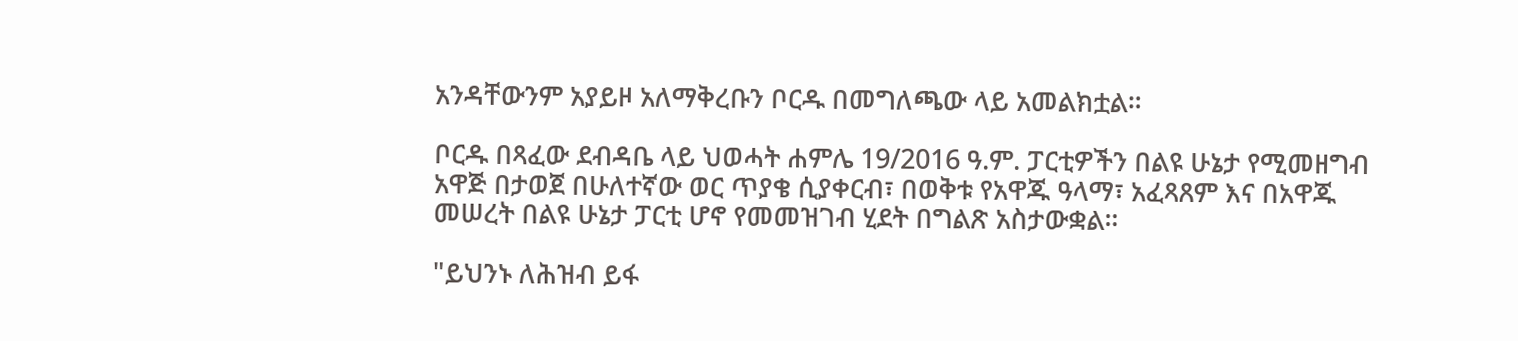አንዳቸውንም አያይዞ አለማቅረቡን ቦርዱ በመግለጫው ላይ አመልክቷል።

ቦርዱ በጻፈው ደብዳቤ ላይ ህወሓት ሐምሌ 19/2016 ዓ.ም. ፓርቲዎችን በልዩ ሁኔታ የሚመዘግብ አዋጅ በታወጀ በሁለተኛው ወር ጥያቄ ሲያቀርብ፣ በወቅቱ የአዋጁ ዓላማ፣ አፈጻጸም እና በአዋጁ መሠረት በልዩ ሁኔታ ፓርቲ ሆኖ የመመዝገብ ሂደት በግልጽ አስታውቋል።

"ይህንኑ ለሕዝብ ይፋ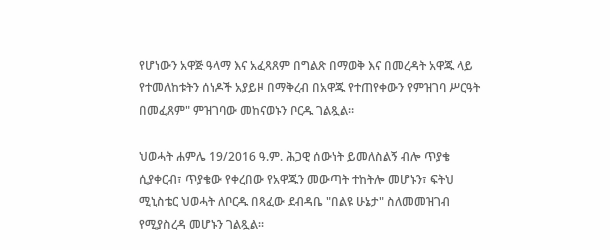የሆነውን አዋጅ ዓላማ እና አፈጻጸም በግልጽ በማወቅ እና በመረዳት አዋጁ ላይ የተመለከቱትን ሰነዶች አያይዞ በማቅረብ በአዋጁ የተጠየቀውን የምዝገባ ሥርዓት በመፈጸም" ምዝገባው መከናወኑን ቦርዱ ገልጿል።

ህወሓት ሐምሌ 19/2016 ዓ.ም. ሕጋዊ ሰውነት ይመለስልኝ ብሎ ጥያቄ ሲያቀርብ፣ ጥያቄው የቀረበው የአዋጁን መውጣት ተከትሎ መሆኑን፣ ፍትህ ሚኒስቴር ህወሓት ለቦርዱ በጻፈው ደብዳቤ "በልዩ ሁኔታ" ስለመመዝገብ የሚያስረዳ መሆኑን ገልጿል።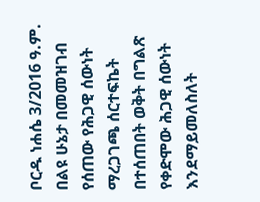ቦርዱ ነሐሴ 3/2016 ዓ.ም. በልዩ ሁኔታ በመመዝገብ የሰጠው የሕጋዊ ሰውነት ማረጋገጫ ሰርተፍኬት በተሰጠበት ወቅት በግልጽ የቀድሞው ሕጋዊ ሰውነት እንደማይመለስለት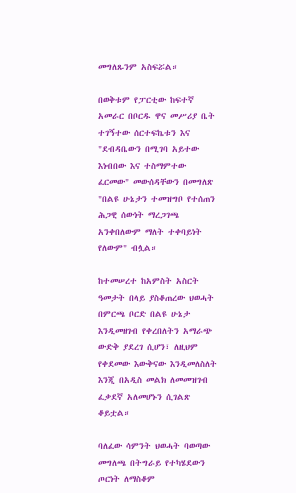መግለጹንም አስፍሯል።

በወቅቱም የፓርቲው ከፍተኛ አመራር በቦርዱ ዋና መሥሪያ ቤት ተገኝተው ሰርተፍኬቱን እና "ደብዳቤውን በሚገባ አይተው እነብበው እና ተስማምተው ፈርመው" መውሰዳቸውን በመግለጽ "በልዩ ሁኔታን ተመዝግቦ የተሰጠን ሕጋዊ ሰውነት ማረጋገጫ አንቀበለውም ማለት ተቀባይነት የለውም" ብሏል።

ከተመሠረተ ከአምስት አስርት ዓመታት በላይ ያስቆጠረው ህወሓት በምርጫ ቦርድ በልዩ ሁኔታ እንዲመዘገብ የቀረበለትን አማራጭ ውድቅ ያደረገ ሲሆን፣ ለዚህም የቀደመው እውቅናው እንዲመለስለት እንጂ በአዲስ መልክ ለመመዝገብ ፈቃደኛ አለመሆኑን ሲገልጽ ቆይቷል።

ባለፈው ሳምንት ህወሓት ባወጣው መግለጫ በትግራይ የተካሄደውን ጦርነት ለማስቆም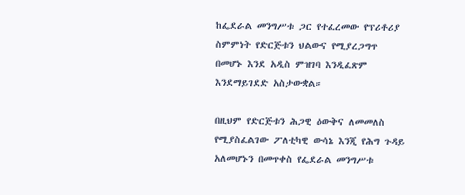ከፌደራል መንግሥቱ ጋር የተፈረመው የፕሪቶሪያ ስምምነት የድርጅቱን ህልውና የሚያረጋግጥ በመሆኑ እንደ አዲስ ምዝገባ እንዲፈጽም እንደማይገደድ አስታውቋል።

በዚህም የድርጅቱን ሕጋዊ ዕውቅና ለመመለስ የሚያስፈልገው ፖለቲካዊ ውሳኔ እንጂ የሕግ ጉዳይ አለመሆኑን በመጥቀስ የፌደራል መንግሥቱ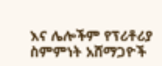እና ሌሎችም የፕሪቶሪያ ስምምነት አሸማጋዮች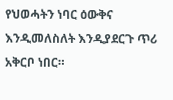የህወሓትን ነባር ዕውቅና እንዲመለስለት እንዲያደርጉ ጥሪ አቅርቦ ነበር።